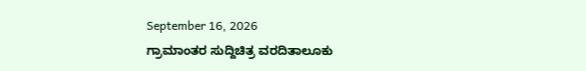September 16, 2026
ಗ್ರಾಮಾಂತರ ಸುದ್ದಿಚಿತ್ರ ವರದಿತಾಲೂಕು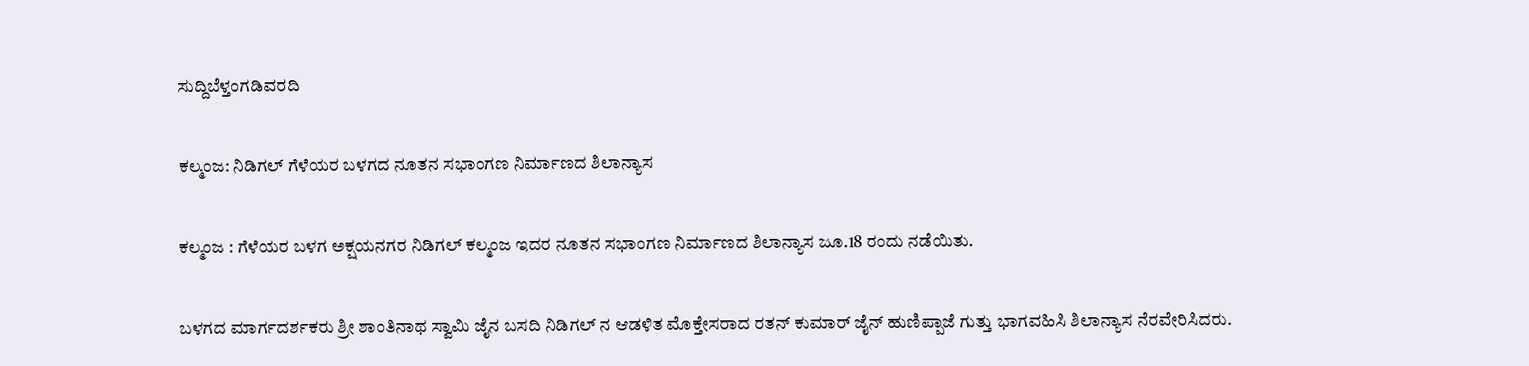ಸುದ್ದಿಬೆಳ್ತಂಗಡಿವರದಿ

ಕಲ್ಮಂಜ: ನಿಡಿಗಲ್ ಗೆಳೆಯರ ಬಳಗದ ನೂತನ ಸಭಾಂಗಣ ನಿರ್ಮಾಣದ ಶಿಲಾನ್ಯಾಸ

ಕಲ್ಮಂಜ : ಗೆಳೆಯರ ಬಳಗ ಅಕ್ಷಯನಗರ ನಿಡಿಗಲ್ ಕಲ್ಮಂಜ ಇದರ ನೂತನ ಸಭಾಂಗಣ ನಿರ್ಮಾಣದ ಶಿಲಾನ್ಯಾಸ ಜೂ.18 ರಂದು ನಡೆಯಿತು.

ಬಳಗದ ಮಾರ್ಗದರ್ಶಕರು ಶ್ರೀ ಶಾಂತಿನಾಥ ಸ್ವಾಮಿ ಜೈನ ಬಸದಿ ನಿಡಿಗಲ್ ನ ಆಡಳಿತ ಮೊಕ್ತೇಸರಾದ ರತನ್ ಕುಮಾರ್ ಜೈನ್ ಹುಣಿಪ್ಪಾಜೆ ಗುತ್ತು ಭಾಗವಹಿಸಿ ಶಿಲಾನ್ಯಾಸ ನೆರವೇರಿಸಿದರು.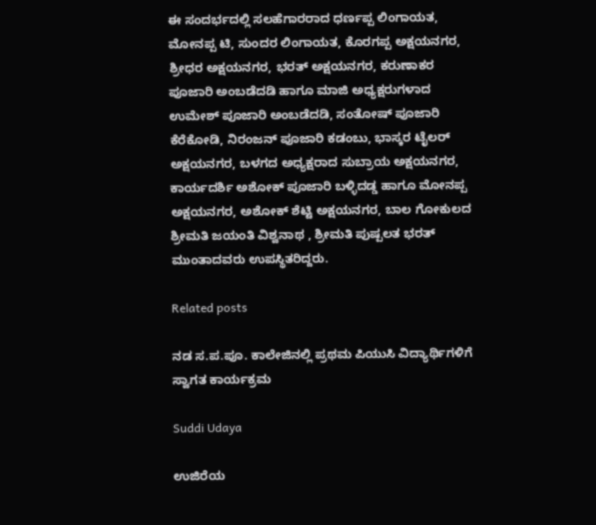ಈ ಸಂದರ್ಭದಲ್ಲಿ ಸಲಹೆಗಾರರಾದ ಧರ್ಣಪ್ಪ ಲಿಂಗಾಯತ, ಮೋನಪ್ಪ ಟಿ, ಸುಂದರ ಲಿಂಗಾಯತ, ಕೊರಗಪ್ಪ ಅಕ್ಷಯನಗರ, ಶ್ರೀಧರ ಅಕ್ಷಯನಗರ, ಭರತ್ ಅಕ್ಷಯನಗರ, ಕರುಣಾಕರ ಪೂಜಾರಿ ಅಂಬಡೆದಡಿ ಹಾಗೂ ಮಾಜಿ ಅಧ್ಯಕ್ಷರುಗಳಾದ ಉಮೇಶ್ ಪೂಜಾರಿ ಅಂಬಡೆದಡಿ, ಸಂತೋಷ್ ಪೂಜಾರಿ ಕೆರೆಕೋಡಿ, ನಿರಂಜನ್ ಪೂಜಾರಿ ಕಡಂಬು, ಭಾಸ್ಕರ ಟೈಲರ್ ಅಕ್ಷಯನಗರ, ಬಳಗದ ಅಧ್ಯಕ್ಷರಾದ ಸುಬ್ರಾಯ ಅಕ್ಷಯನಗರ, ಕಾರ್ಯದರ್ಶಿ ಅಶೋಕ್ ಪೂಜಾರಿ ಬಳ್ಳಿದಡ್ಡ ಹಾಗೂ ಮೋನಪ್ಪ ಅಕ್ಷಯನಗರ, ಅಶೋಕ್ ಶೆಟ್ಟಿ ಅಕ್ಷಯನಗರ, ಬಾಲ ಗೋಕುಲದ ಶ್ರೀಮತಿ ಜಯಂತಿ ವಿಶ್ವನಾಥ , ಶ್ರೀಮತಿ ಪುಷ್ಪಲತ ಭರತ್ ಮುಂತಾದವರು ಉಪಸ್ಥಿತರಿದ್ದರು.

Related posts

ನಡ ಸ.ಪ.ಪೂ. ಕಾಲೇಜಿನಲ್ಲಿ ಪ್ರಥಮ ಪಿಯುಸಿ ವಿದ್ಯಾರ್ಥಿಗಳಿಗೆ ಸ್ವಾಗತ ಕಾರ್ಯಕ್ರಮ

Suddi Udaya

ಉಜಿರೆಯ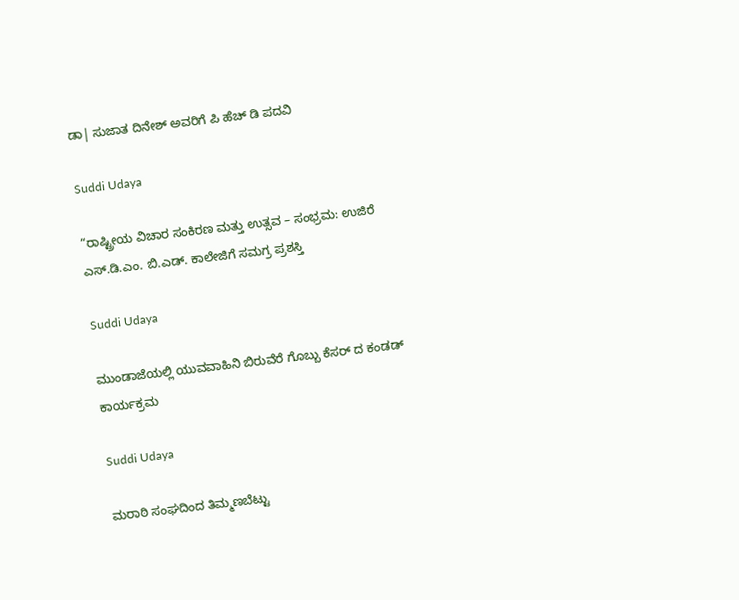ಡಾ| ಸುಜಾತ ದಿನೇಶ್ ಅವರಿಗೆ ಪಿ ಹೆಚ್ ಡಿ ಪದವಿ

Suddi Udaya

“ರಾಷ್ಟ್ರೀಯ ವಿಚಾರ ಸಂಕಿರಣ ಮತ್ತು ಉತ್ಸವ – ಸಂಭ್ರಮ: ಉಜಿರೆ ಎಸ್.ಡಿ.ಎಂ. ಬಿ.ಎಡ್. ಕಾಲೇಜಿಗೆ ಸಮಗ್ರ ಪ್ರಶಸ್ತಿ

Suddi Udaya

ಮುಂಡಾಜೆಯಲ್ಲಿ ಯುವವಾಹಿನಿ ಬಿರುವೆರೆ ಗೊಬ್ಬು ಕೆಸರ್ ದ ಕಂಡಡ್ ಕಾರ್ಯಕ್ರಮ

Suddi Udaya

ಮರಾಠಿ ಸಂಘದಿಂದ ತಿಮ್ಮಣಬೆಟ್ಟು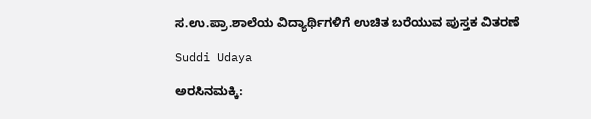ಸ.ಉ.ಪ್ರಾ.ಶಾಲೆಯ ವಿದ್ಯಾರ್ಥಿಗಳಿಗೆ ಉಚಿತ ಬರೆಯುವ ಪುಸ್ತಕ ವಿತರಣೆ

Suddi Udaya

ಅರಸಿನಮಕ್ಕಿ: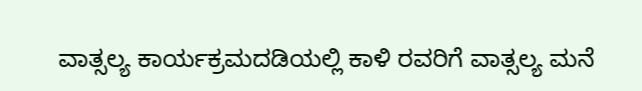ವಾತ್ಸಲ್ಯ ಕಾರ್ಯಕ್ರಮದಡಿಯಲ್ಲಿ ಕಾಳಿ ರವರಿಗೆ ವಾತ್ಸಲ್ಯ ಮನೆ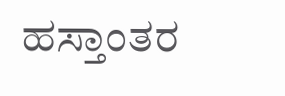ಹಸ್ತಾಂತರ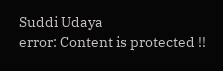Suddi Udaya
error: Content is protected !!